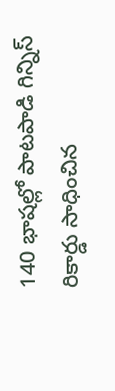140 భాషల్లో పాటపాడి గిన్నిస్ రికార్డు సాధించిన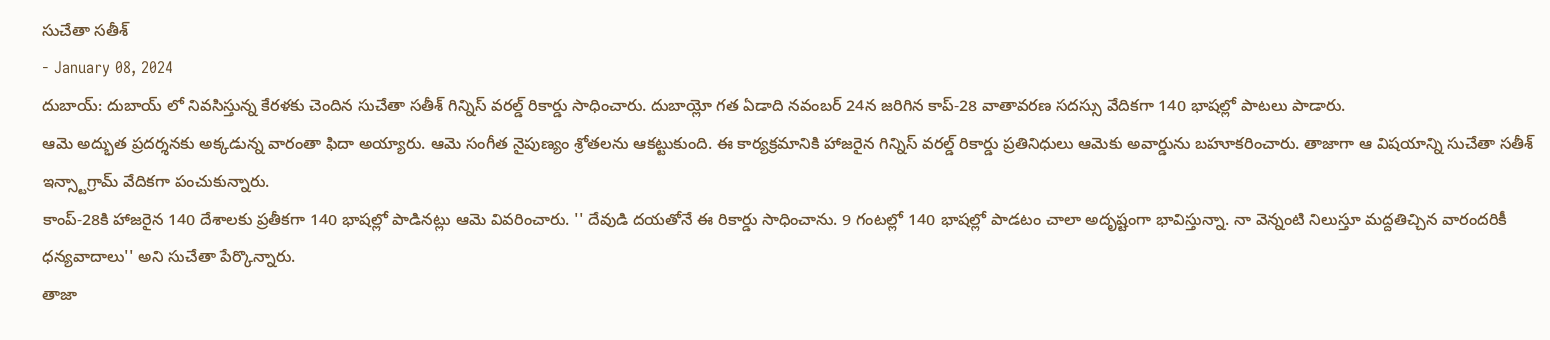సుచేతా సతీశ్
- January 08, 2024
దుబాయ్: దుబాయ్ లో నివసిస్తున్న కేరళకు చెందిన సుచేతా సతీశ్ గిన్నిస్ వరల్డ్ రికార్డు సాధించారు. దుబాయ్లో గత ఏడాది నవంబర్ 24న జరిగిన కాప్-28 వాతావరణ సదస్సు వేదికగా 140 భాషల్లో పాటలు పాడారు.
ఆమె అద్భుత ప్రదర్శనకు అక్కడున్న వారంతా ఫిదా అయ్యారు. ఆమె సంగీత నైపుణ్యం శ్రోతలను ఆకట్టుకుంది. ఈ కార్యక్రమానికి హాజరైన గిన్నిస్ వరల్డ్ రికార్డు ప్రతినిధులు ఆమెకు అవార్డును బహూకరించారు. తాజాగా ఆ విషయాన్ని సుచేతా సతీశ్ ఇన్స్టాగ్రామ్ వేదికగా పంచుకున్నారు.
కాంప్-28కి హాజరైన 140 దేశాలకు ప్రతీకగా 140 భాషల్లో పాడినట్లు ఆమె వివరించారు. '' దేవుడి దయతోనే ఈ రికార్డు సాధించాను. 9 గంటల్లో 140 భాషల్లో పాడటం చాలా అదృష్టంగా భావిస్తున్నా. నా వెన్నంటి నిలుస్తూ మద్దతిచ్చిన వారందరికీ ధన్యవాదాలు'' అని సుచేతా పేర్కొన్నారు.
తాజా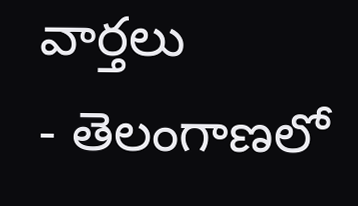వార్తలు
- తెలంగాణలో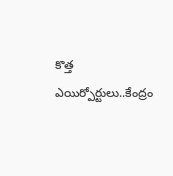కొత్త ఎయిర్పోర్టులు..కేంద్రం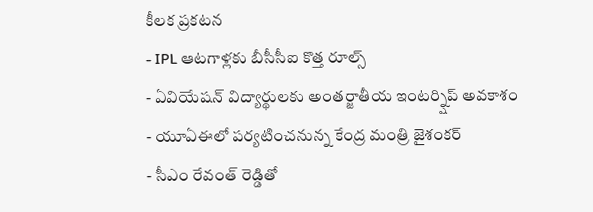కీలక ప్రకటన
- IPL ఆటగాళ్లకు బీసీసీఐ కొత్త రూల్స్
- ఏవియేషన్ విద్యార్థులకు అంతర్జాతీయ ఇంటర్న్షిప్ అవకాశం
- యూఏఈలో పర్యటించనున్న కేంద్ర మంత్రి జైశంకర్
- సీఎం రేవంత్ రెడ్డితో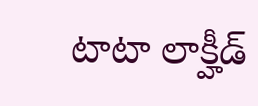టాటా లాక్హీడ్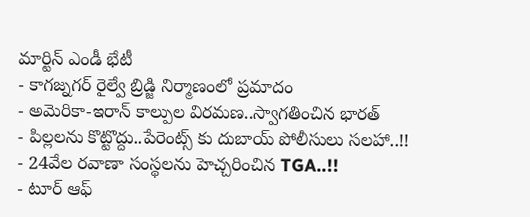మార్టిన్ ఎండీ భేటీ
- కాగజ్నగర్ రైల్వే బ్రిడ్జి నిర్మాణంలో ప్రమాదం
- అమెరికా-ఇరాన్ కాల్పుల విరమణ..స్వాగతించిన భారత్
- పిల్లలను కొట్టొద్దు..పేరెంట్స్ కు దుబాయ్ పోలీసులు సలహా..!!
- 24వేల రవాణా సంస్థలను హెచ్చరించిన TGA..!!
- టూర్ ఆఫ్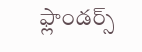ఫ్లాండర్స్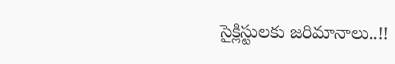సైక్లిస్టులకు జరిమానాలు..!!